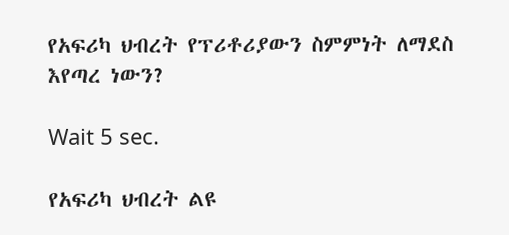የአፍሪካ ህብረት የፕሪቶሪያውን ስምምነት ለማደስ እየጣረ ነውን?

Wait 5 sec.

የአፍሪካ ህብረት ልዩ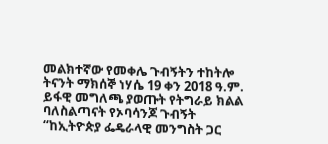መልክተኛው የመቀሌ ጉብኝትን ተከትሎ ትናንት ማክሰኞ ነሃሴ 19 ቀን 2018 ዓ.ም. ይፋዊ መግለጫ ያወጡት የትግራይ ክልል ባለስልጣናት የኦባሳንጆ ጉብኝት “ከኢትዮጵያ ፌዴራላዊ መንግስት ጋር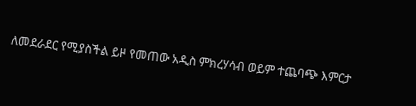ለመደራደር የሚያስችል ይዞ የመጠው አዲስ ምክረሃሳብ ወይም ተጨባጭ እምርታ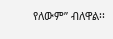የለውም” ብለዋል፡፡